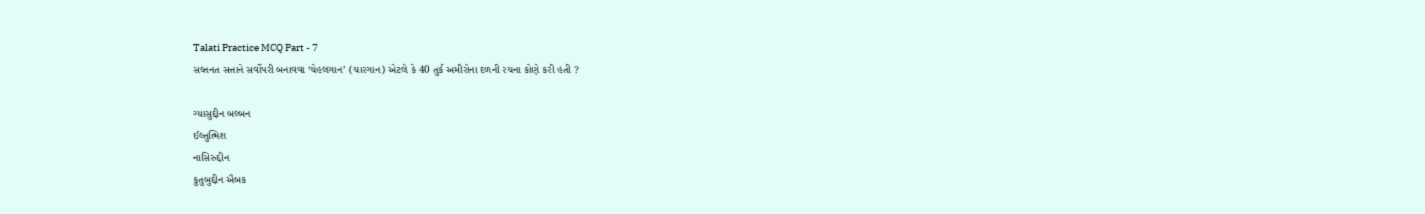Talati Practice MCQ Part - 7
સલ્તનત સત્તાને સર્વોપરી બનાવવા ‘ચેહલગાન’ (ચારગાન) એટલે કે 40 તુર્ક અમીરોના દળની રચના કોણે કરી હતી ?

ગ્યાસુદ્દીન બલ્બન
ઈલ્તુત્મિશ
નાસિરુદ્દીન
કુતુબુદ્દીન ઐબક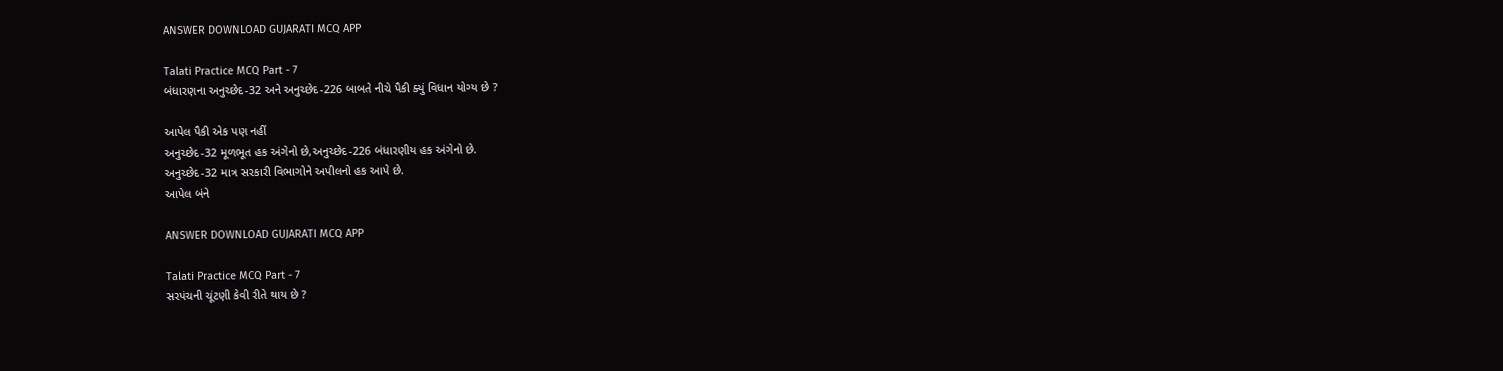ANSWER DOWNLOAD GUJARATI MCQ APP

Talati Practice MCQ Part - 7
બંધારણના અનુચ્છેદ-32 અને અનુચ્છેદ-226 બાબતે નીચે પૈકી ક્યું વિધાન યોગ્ય છે ?

આપેલ પૈકી એક પણ નહીં
અનુચ્છેદ-32 મૂળભૂત હક અંગેનો છે,અનુચ્છેદ-226 બંધારણીય હક અંગેનો છે.
અનુચ્છેદ-32 માત્ર સરકારી વિભાગોને અપીલનો હક આપે છે.
આપેલ બંને

ANSWER DOWNLOAD GUJARATI MCQ APP

Talati Practice MCQ Part - 7
સરપંચની ચૂંટણી કેવી રીતે થાય છે ?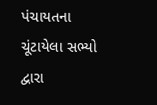પંચાયતના ચૂંટાયેલા સભ્યો દ્વારા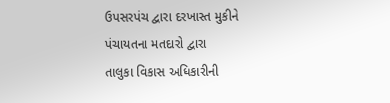ઉપસરપંચ દ્વારા દરખાસ્ત મુકીને
પંચાયતના મતદારો દ્વારા
તાલુકા વિકાસ અધિકારીની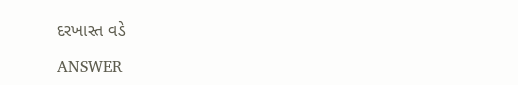દરખાસ્ત વડે

ANSWER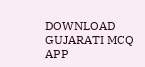DOWNLOAD GUJARATI MCQ APP